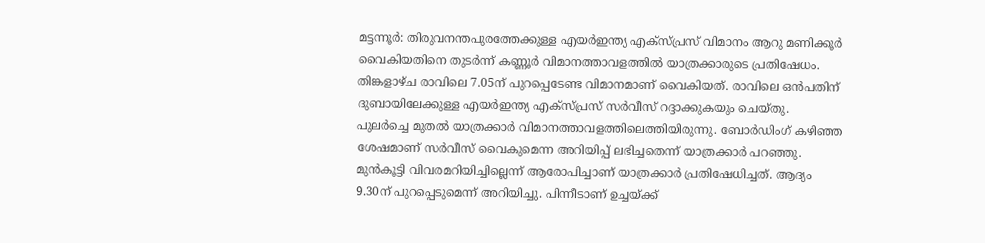മട്ടന്നൂർ: തിരുവനന്തപുരത്തേക്കുള്ള എയർഇന്ത്യ എക്സ്പ്രസ് വിമാനം ആറു മണിക്കൂർ വൈകിയതിനെ തുടർന്ന് കണ്ണൂർ വിമാനത്താവളത്തിൽ യാത്രക്കാരുടെ പ്രതിഷേധം. തിങ്കളാഴ്ച രാവിലെ 7.05ന് പുറപ്പെടേണ്ട വിമാനമാണ് വൈകിയത്. രാവിലെ ഒൻപതിന് ദുബായിലേക്കുള്ള എയർഇന്ത്യ എക്സ്പ്രസ് സർവീസ് റദ്ദാക്കുകയും ചെയ്തു.
പുലർച്ചെ മുതൽ യാത്രക്കാർ വിമാനത്താവളത്തിലെത്തിയിരുന്നു. ബോർഡിംഗ് കഴിഞ്ഞ ശേഷമാണ് സർവീസ് വൈകുമെന്ന അറിയിപ്പ് ലഭിച്ചതെന്ന് യാത്രക്കാർ പറഞ്ഞു. മുൻകൂട്ടി വിവരമറിയിച്ചില്ലെന്ന് ആരോപിച്ചാണ് യാത്രക്കാർ പ്രതിഷേധിച്ചത്. ആദ്യം 9.30ന് പുറപ്പെടുമെന്ന് അറിയിച്ചു. പിന്നീടാണ് ഉച്ചയ്ക്ക്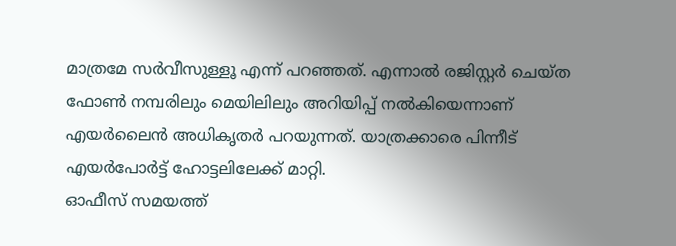മാത്രമേ സർവീസുള്ളൂ എന്ന് പറഞ്ഞത്. എന്നാൽ രജിസ്റ്റർ ചെയ്ത ഫോൺ നമ്പരിലും മെയിലിലും അറിയിപ്പ് നൽകിയെന്നാണ് എയർലൈൻ അധികൃതർ പറയുന്നത്. യാത്രക്കാരെ പിന്നീട് എയർപോർട്ട് ഹോട്ടലിലേക്ക് മാറ്റി.
ഓഫീസ് സമയത്ത്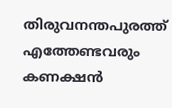തിരുവനന്തപുരത്ത് എത്തേണ്ടവരും കണക്ഷൻ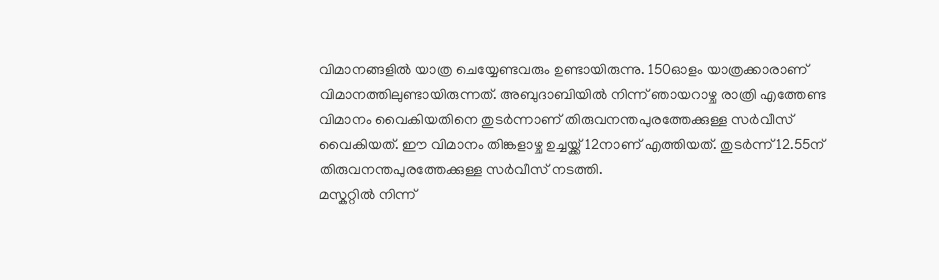വിമാനങ്ങളിൽ യാത്ര ചെയ്യേണ്ടവരും ഉണ്ടായിരുന്നു. 150ഓളം യാത്രക്കാരാണ് വിമാനത്തിലുണ്ടായിരുന്നത്. അബുദാബിയിൽ നിന്ന് ഞായറാഴ്ച രാത്രി എത്തേണ്ട വിമാനം വൈകിയതിനെ തുടർന്നാണ് തിരുവനന്തപുരത്തേക്കുള്ള സർവീസ് വൈകിയത്. ഈ വിമാനം തിങ്കളാഴ്ച ഉച്ചയ്ക്ക് 12നാണ് എത്തിയത്. തുടർന്ന് 12.55ന് തിരുവനന്തപുരത്തേക്കുള്ള സർവീസ് നടത്തി.
മസ്കറ്റിൽ നിന്ന്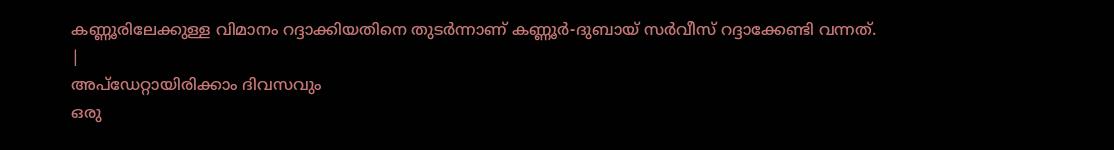കണ്ണൂരിലേക്കുള്ള വിമാനം റദ്ദാക്കിയതിനെ തുടർന്നാണ് കണ്ണൂർ-ദുബായ് സർവീസ് റദ്ദാക്കേണ്ടി വന്നത്.
|
അപ്ഡേറ്റായിരിക്കാം ദിവസവും
ഒരു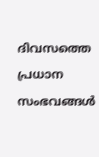ദിവസത്തെ പ്രധാന സംഭവങ്ങൾ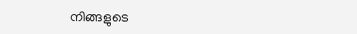നിങ്ങളുടെ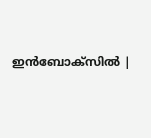ഇൻബോക്സിൽ |